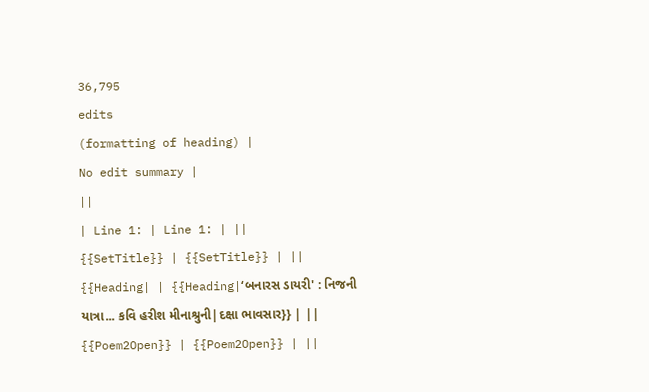36,795
edits
(formatting of heading) |
No edit summary |
||
| Line 1: | Line 1: | ||
{{SetTitle}} | {{SetTitle}} | ||
{{Heading| | {{Heading|‘બનારસ ડાયરી' : નિજની યાત્રા... કવિ હરીશ મીનાશ્રુની|દક્ષા ભાવસાર}} | ||
{{Poem2Open}} | {{Poem2Open}} | ||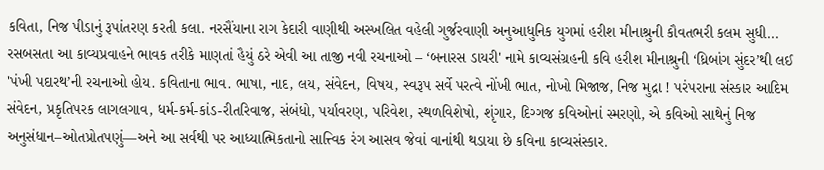કવિતા, નિજ પીડાનું રૂપાંતરણ કરતી કલા. નરસૈંયાના રાગ કેદારી વાણીથી અસ્ખલિત વહેલી ગુર્જરવાણી અનુઆધુનિક યુગમાં હરીશ મીનાશ્રુની કૌવતભરી કલમ સુધી... રસબસતા આ કાવ્યપ્રવાહને ભાવક તરીકે માણતાં હૈયું ઠરે એવી આ તાજી નવી રચનાઓ – ‘બનારસ ડાયરી' નામે કાવ્યસંગ્રહની કવિ હરીશ મીનાશ્રુની ‘ધ્રિબાંગ સુંદર’થી લઈ 'પંખી પદારથ’ની રચનાઓ હોય. કવિતાના ભાવ. ભાષા, નાદ, લય, સંવેદન, વિષય, સ્વરૂપ સર્વે પરત્વે નોંખી ભાત, નોખો મિજાજ, નિજ મુદ્રા ! પરંપરાના સંસ્કાર આદિમ સંવેદન, પ્રકૃતિપરક લાગલગાવ, ધર્મ-કર્મ-કાંડ-રીતરિવાજ, સંબંધો, પર્યાવરણ, પરિવેશ, સ્થળવિશેષો, શૃંગાર, દિગ્ગજ કવિઓનાં સ્મરણો, એ કવિઓ સાથેનું નિજ અનુસંધાન–ઓતપ્રોતપણું—અને આ સર્વથી પર આધ્યાત્મિકતાનો સાત્ત્વિક રંગ આસવ જેવાં વાનાંથી થડાયા છે કવિના કાવ્યસંસ્કાર.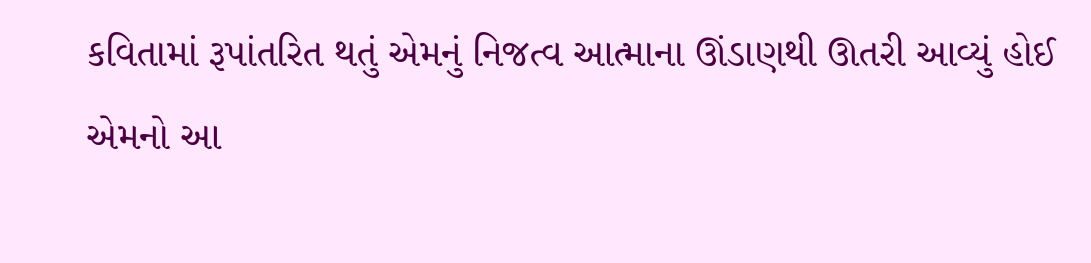કવિતામાં રૂપાંતરિત થતું એમનું નિજત્વ આત્માના ઊંડાણથી ઊતરી આવ્યું હોઈ એમનો આ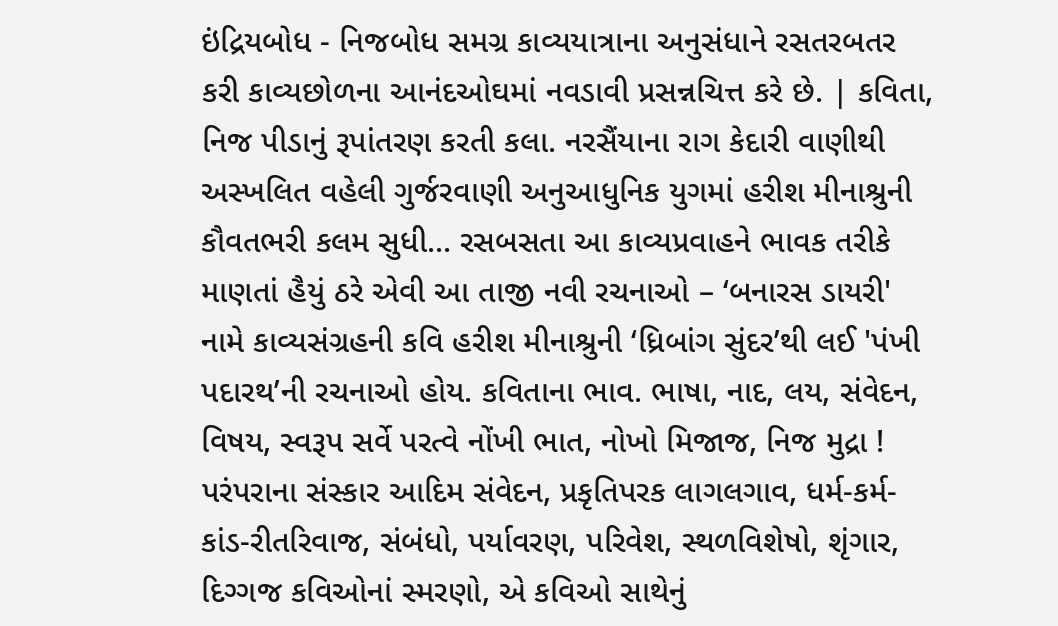ઇંદ્રિયબોધ - નિજબોધ સમગ્ર કાવ્યયાત્રાના અનુસંધાને રસતરબતર કરી કાવ્યછોળના આનંદઓઘમાં નવડાવી પ્રસન્નચિત્ત કરે છે. | કવિતા, નિજ પીડાનું રૂપાંતરણ કરતી કલા. નરસૈંયાના રાગ કેદારી વાણીથી અસ્ખલિત વહેલી ગુર્જરવાણી અનુઆધુનિક યુગમાં હરીશ મીનાશ્રુની કૌવતભરી કલમ સુધી... રસબસતા આ કાવ્યપ્રવાહને ભાવક તરીકે માણતાં હૈયું ઠરે એવી આ તાજી નવી રચનાઓ – ‘બનારસ ડાયરી' નામે કાવ્યસંગ્રહની કવિ હરીશ મીનાશ્રુની ‘ધ્રિબાંગ સુંદર’થી લઈ 'પંખી પદારથ’ની રચનાઓ હોય. કવિતાના ભાવ. ભાષા, નાદ, લય, સંવેદન, વિષય, સ્વરૂપ સર્વે પરત્વે નોંખી ભાત, નોખો મિજાજ, નિજ મુદ્રા ! પરંપરાના સંસ્કાર આદિમ સંવેદન, પ્રકૃતિપરક લાગલગાવ, ધર્મ-કર્મ-કાંડ-રીતરિવાજ, સંબંધો, પર્યાવરણ, પરિવેશ, સ્થળવિશેષો, શૃંગાર, દિગ્ગજ કવિઓનાં સ્મરણો, એ કવિઓ સાથેનું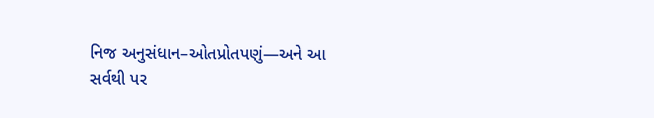નિજ અનુસંધાન–ઓતપ્રોતપણું—અને આ સર્વથી પર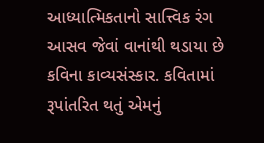આધ્યાત્મિકતાનો સાત્ત્વિક રંગ આસવ જેવાં વાનાંથી થડાયા છે કવિના કાવ્યસંસ્કાર. કવિતામાં રૂપાંતરિત થતું એમનું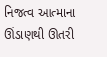નિજત્વ આત્માના ઊંડાણથી ઊતરી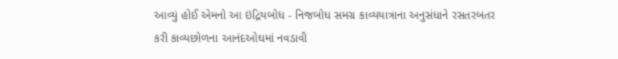આવ્યું હોઈ એમનો આ ઇંદ્રિયબોધ - નિજબોધ સમગ્ર કાવ્યયાત્રાના અનુસંધાને રસતરબતર કરી કાવ્યછોળના આનંદઓઘમાં નવડાવી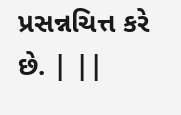પ્રસન્નચિત્ત કરે છે. | ||